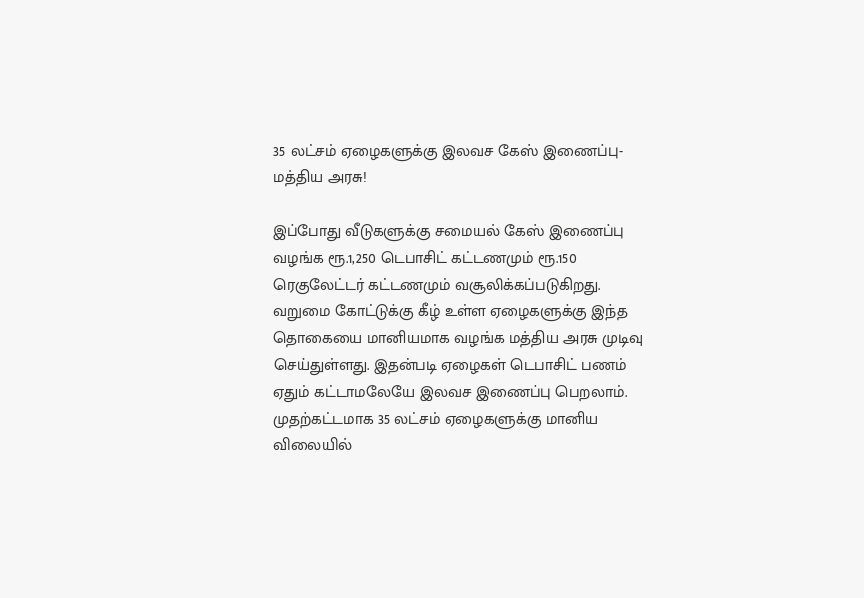35 லட்சம் ஏழைகளுக்கு இலவச கேஸ் இணைப்பு-மத்திய அரசு!

இப்போது வீடுகளுக்கு சமையல் கேஸ் இணைப்பு வழங்க ரூ.1,250 டெபாசிட் கட்டணமும் ரூ.150 ரெகுலேட்டர் கட்டணமும் வசூலிக்கப்படுகிறது.
வறுமை கோட்டுக்கு கீழ் உள்ள ஏழைகளுக்கு இந்த தொகையை மானியமாக வழங்க மத்திய அரசு முடிவு செய்துள்ளது. இதன்படி ஏழைகள் டெபாசிட் பணம் ஏதும் கட்டாமலேயே இலவச இணைப்பு பெறலாம்.
முதற்கட்டமாக 35 லட்சம் ஏழைகளுக்கு மானிய விலையில்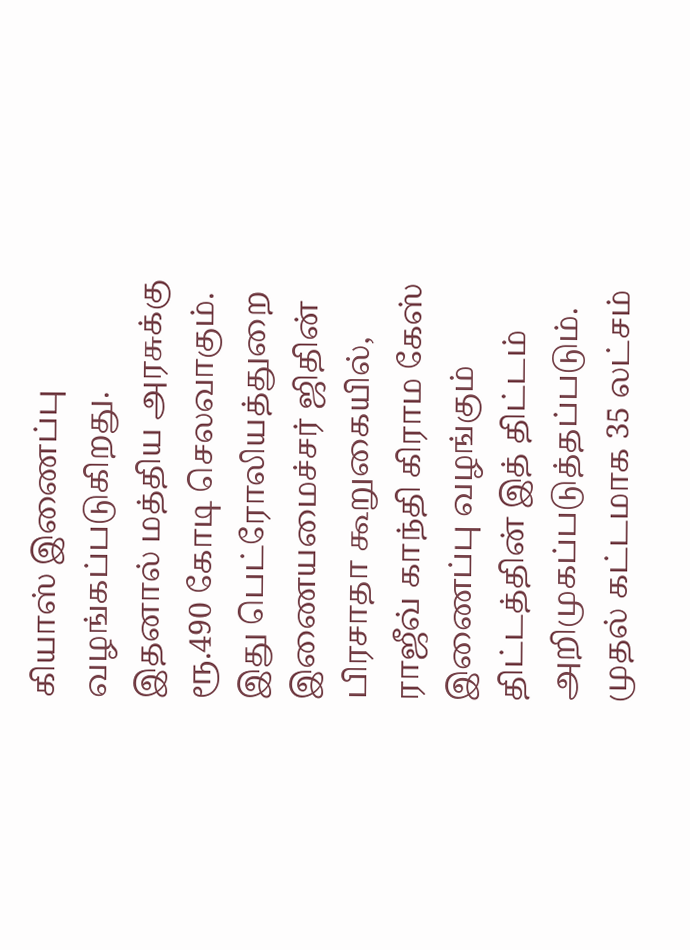கியாஸ் இணைப்பு வழங்கப்படுகிறது. இதனால் மத்திய அரசுக்கு ரூ.490 கோடி செலவாகும்.
இது பெட்ரோலியத்துறை இணையமைச்சர் ஜிதின் பிரசாதா கூறுகையில், ராஜீவ் காந்தி கிராம கேஸ் இணைப்பு வழங்கும் திட்டத்தின் இத் திட்டம் அறிமுகப்படுத்தப்படும். முதல் கட்டமாக 35 லட்சம்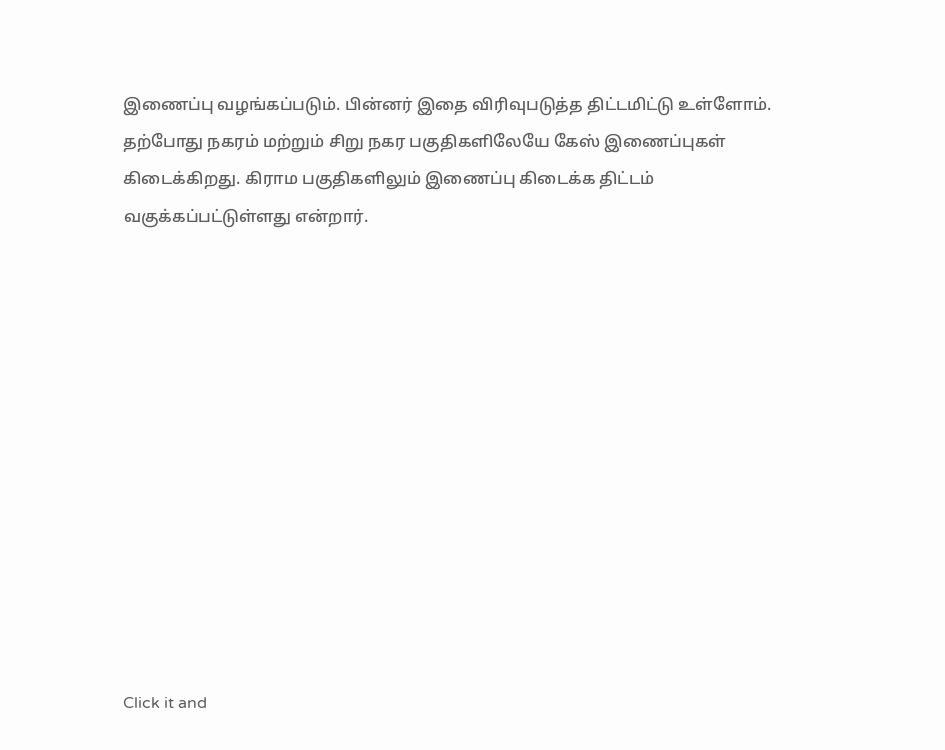இணைப்பு வழங்கப்படும். பின்னர் இதை விரிவுபடுத்த திட்டமிட்டு உள்ளோம்.
தற்போது நகரம் மற்றும் சிறு நகர பகுதிகளிலேயே கேஸ் இணைப்புகள் கிடைக்கிறது. கிராம பகுதிகளிலும் இணைப்பு கிடைக்க திட்டம் வகுக்கப்பட்டுள்ளது என்றார்.












Click it and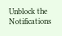Unblock the Notifications